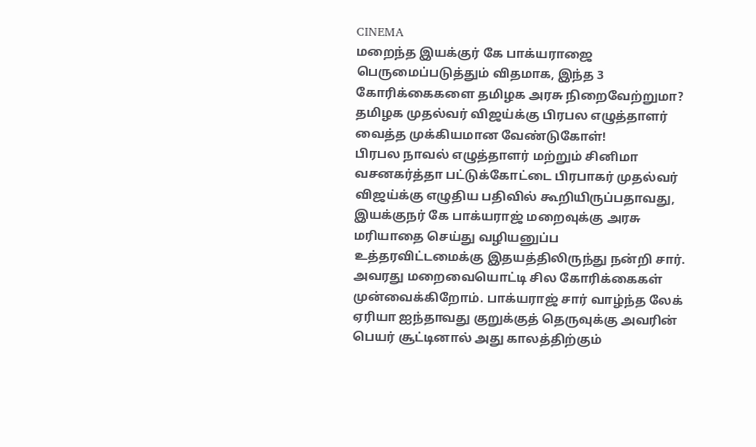CINEMA
மறைந்த இயக்குர் கே பாக்யராஜை பெருமைப்படுத்தும் விதமாக, இந்த 3 கோரிக்கைகளை தமிழக அரசு நிறைவேற்றுமா? தமிழக முதல்வர் விஜய்க்கு பிரபல எழுத்தாளர் வைத்த முக்கியமான வேண்டுகோள்!
பிரபல நாவல் எழுத்தாளர் மற்றும் சினிமா வசனகர்த்தா பட்டுக்கோட்டை பிரபாகர் முதல்வர் விஜய்க்கு எழுதிய பதிவில் கூறியிருப்பதாவது, இயக்குநர் கே பாக்யராஜ் மறைவுக்கு அரசு மரியாதை செய்து வழியனுப்ப உத்தரவிட்டமைக்கு இதயத்திலிருந்து நன்றி சார்.
அவரது மறைவையொட்டி சில கோரிக்கைகள் முன்வைக்கிறோம். பாக்யராஜ் சார் வாழ்ந்த லேக் ஏரியா ஐந்தாவது குறுக்குத் தெருவுக்கு அவரின் பெயர் சூட்டினால் அது காலத்திற்கும்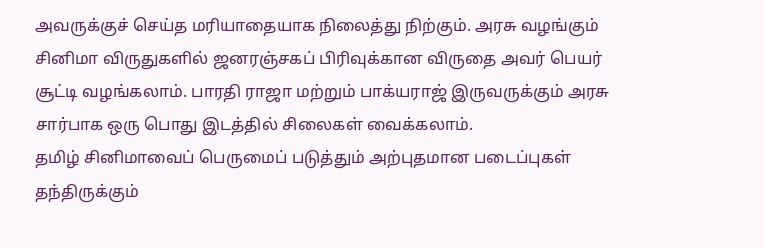அவருக்குச் செய்த மரியாதையாக நிலைத்து நிற்கும். அரசு வழங்கும் சினிமா விருதுகளில் ஜனரஞ்சகப் பிரிவுக்கான விருதை அவர் பெயர் சூட்டி வழங்கலாம். பாரதி ராஜா மற்றும் பாக்யராஜ் இருவருக்கும் அரசு சார்பாக ஒரு பொது இடத்தில் சிலைகள் வைக்கலாம்.
தமிழ் சினிமாவைப் பெருமைப் படுத்தும் அற்புதமான படைப்புகள் தந்திருக்கும்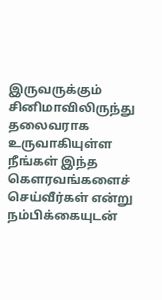இருவருக்கும் சினிமாவிலிருந்து தலைவராக உருவாகியுள்ள நீங்கள் இந்த கெளரவங்களைச் செய்வீர்கள் என்று நம்பிக்கையுடன்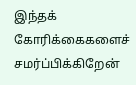இந்தக் கோரிக்கைகளைச் சமர்ப்பிக்கிறேன்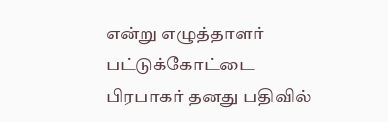என்று எழுத்தாளர் பட்டுக்கோட்டை பிரபாகர் தனது பதிவில்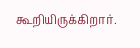கூறியிருக்கிறார்.